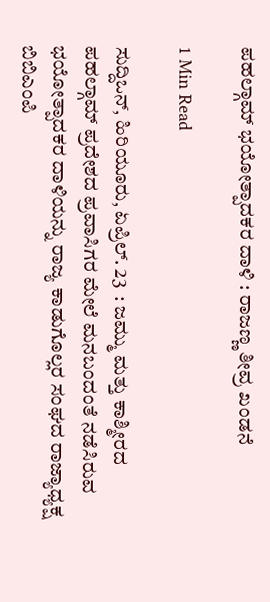ಪಹಲ್ಗಾಮ್ ಭಯೋತ್ಪಾದಕರ ದಾಳಿ : ರಾಜಣ್ಣ ತೀವ್ರ ಖಂಡನೆ

1 Min Read

ಸುದ್ದಿಒನ್, ಹಿರಿಯೂರು, ಏಪ್ರಿಲ್. 23  : ಜಮ್ಮು ಮತ್ತು ಕಾಶ್ಮೀರದ ಪಹಲ್ಗಾಮ್ ಪ್ರದೇಶದ ಪ್ರವಾಸಿಗರ ಮೇಲೆ ಮನಬಂದಂತೆ ನಡೆಸಿರುವ ಭಯೋತ್ಪಾದಕರ ದಾಳಿಯನ್ನು ರಾಜ್ಯ ಕಾಡುಗೊಲ್ಲರ ಸಂಘದ ರಾಜ್ಯಾಧ್ಯಕ್ಷ ಬಿಬಿಎಂಪಿ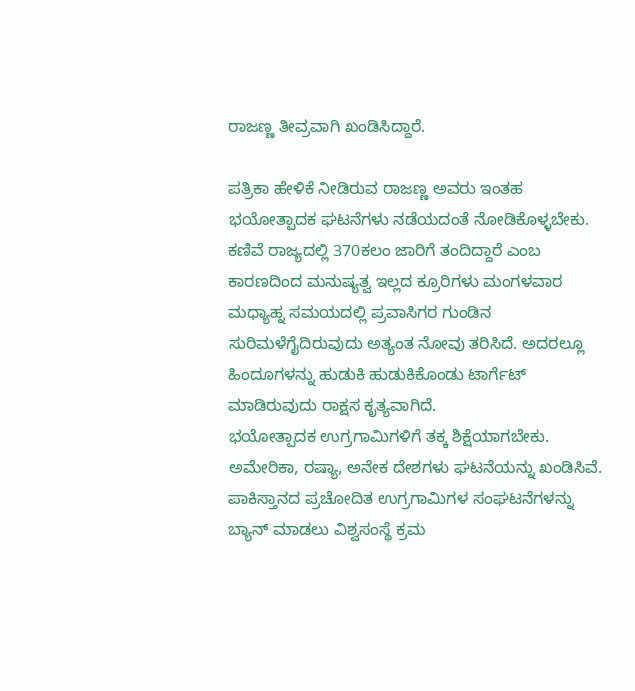ರಾಜಣ್ಣ ತೀವ್ರವಾಗಿ ಖಂಡಿಸಿದ್ದಾರೆ.

ಪತ್ರಿಕಾ ಹೇಳಿಕೆ ನೀಡಿರುವ ರಾಜಣ್ಣ ಅವರು ಇಂತಹ ಭಯೋತ್ಪಾದಕ ಘಟನೆಗಳು ನಡೆಯದಂತೆ ನೋಡಿಕೊಳ್ಳಬೇಕು. ಕಣಿವೆ ರಾಜ್ಯದಲ್ಲಿ 370ಕಲಂ ಜಾರಿಗೆ ತಂದಿದ್ದಾರೆ ಎಂಬ ಕಾರಣದಿಂದ ಮನುಷ್ಯತ್ವ ಇಲ್ಲದ ಕ್ರೂರಿಗಳು ಮಂಗಳವಾರ ಮಧ್ಯಾಹ್ನ ಸಮಯದಲ್ಲಿ ಪ್ರವಾಸಿಗರ ಗುಂಡಿನ ಸುರಿಮಳೆಗೈದಿರುವುದು ಅತ್ಯಂತ ನೋವು ತರಿಸಿದೆ. ಅದರಲ್ಲೂ ಹಿಂದೂಗಳನ್ನು ಹುಡುಕಿ ಹುಡುಕಿಕೊಂಡು ಟಾರ್ಗೆಟ್ ಮಾಡಿರುವುದು ರಾಕ್ಷಸ ಕೃತ್ಯವಾಗಿದೆ.
ಭಯೋತ್ಪಾದಕ ಉಗ್ರಗಾಮಿಗಳಿಗೆ ತಕ್ಕ ಶಿಕ್ಷೆಯಾಗಬೇಕು. ಅಮೇರಿಕಾ, ರಷ್ಯಾ, ಅನೇಕ ದೇಶಗಳು ಘಟನೆಯನ್ನು ಖಂಡಿಸಿವೆ.
ಪಾಕಿಸ್ತಾನದ ಪ್ರಚೋದಿತ ಉಗ್ರಗಾಮಿಗಳ ಸಂಘಟನೆಗಳನ್ನು ಬ್ಯಾನ್ ಮಾಡಲು ವಿಶ್ವಸಂಸ್ಥೆ ಕ್ರಮ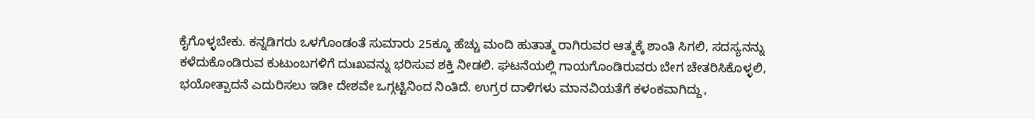ಕೈಗೊಳ್ಳಬೇಕು. ಕನ್ನಡಿಗರು ಒಳಗೊಂಡಂತೆ ಸುಮಾರು 25ಕ್ಕೂ ಹೆಚ್ಚು ಮಂದಿ ಹುತಾತ್ಮ ರಾಗಿರುವರ ಆತ್ಮಕ್ಕೆ ಶಾಂತಿ ಸಿಗಲಿ, ಸದಸ್ಯನನ್ನು ಕಳೆದುಕೊಂಡಿರುವ ಕುಟುಂಬಗಳಿಗೆ ದುಃಖವನ್ನು ಭರಿಸುವ ಶಕ್ತಿ ನೀಡಲಿ. ಘಟನೆಯಲ್ಲಿ ಗಾಯಗೊಂಡಿರುವರು ಬೇಗ ಚೇತರಿಸಿಕೊಳ್ಳಲಿ, ಭಯೋತ್ಪಾದನೆ ಎದುರಿಸಲು ಇಡೀ ದೇಶವೇ ಒಗ್ಗಟ್ಟಿನಿಂದ ನಿಂತಿದೆ. ಉಗ್ರರ ದಾಳಿಗಳು ಮಾನವಿಯತೆಗೆ ಕಳಂಕವಾಗಿದ್ದು,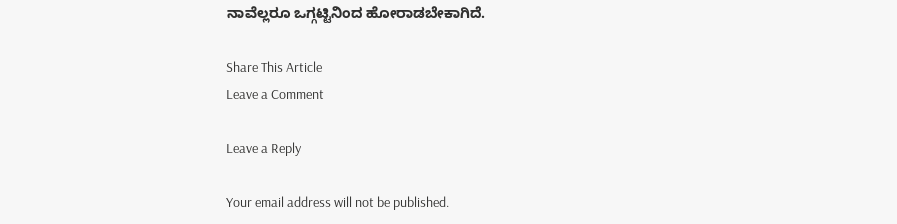ನಾವೆಲ್ಲರೂ ಒಗ್ಗಟ್ಟಿನಿಂದ ಹೋರಾಡಬೇಕಾಗಿದೆ.

Share This Article
Leave a Comment

Leave a Reply

Your email address will not be published.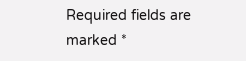Required fields are marked *